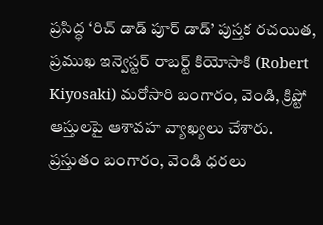ప్రసిద్ధ ‘రిచ్ డాడ్ పూర్ డాడ్’ పుస్తక రచయిత, ప్రముఖ ఇన్వెస్టర్ రాబర్ట్ కియోసాకి (Robert Kiyosaki) మరోసారి బంగారం, వెండి, క్రిప్టో ఆస్తులపై ఆశావహ వ్యాఖ్యలు చేశారు. ప్రస్తుతం బంగారం, వెండి ధరలు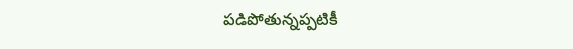పడిపోతున్నప్పటికీ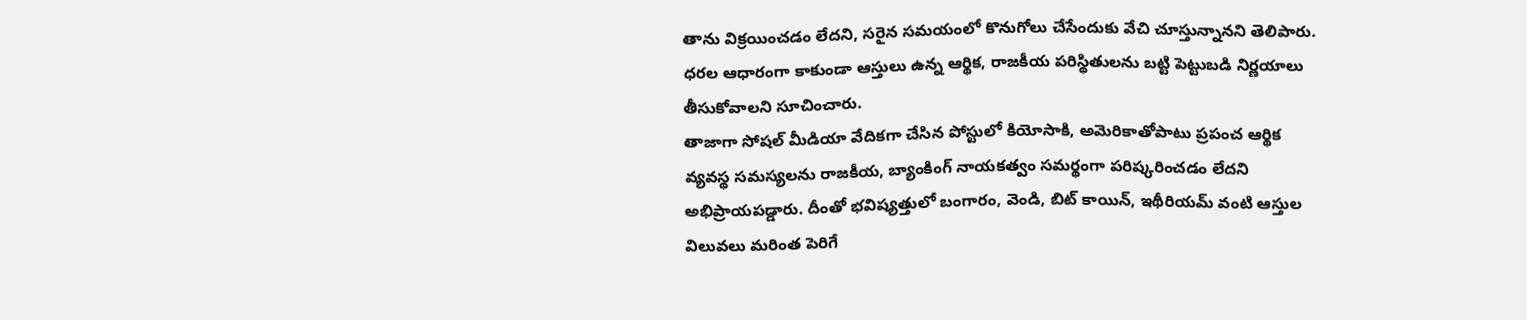తాను విక్రయించడం లేదని, సరైన సమయంలో కొనుగోలు చేసేందుకు వేచి చూస్తున్నానని తెలిపారు. ధరల ఆధారంగా కాకుండా ఆస్తులు ఉన్న ఆర్థిక, రాజకీయ పరిస్థితులను బట్టి పెట్టుబడి నిర్ణయాలు తీసుకోవాలని సూచించారు.
తాజాగా సోషల్ మీడియా వేదికగా చేసిన పోస్టులో కియోసాకి, అమెరికాతోపాటు ప్రపంచ ఆర్థిక వ్యవస్థ సమస్యలను రాజకీయ, బ్యాంకింగ్ నాయకత్వం సమర్థంగా పరిష్కరించడం లేదని అభిప్రాయపడ్డారు. దీంతో భవిష్యత్తులో బంగారం, వెండి, బిట్ కాయిన్, ఇథీరియమ్ వంటి ఆస్తుల విలువలు మరింత పెరిగే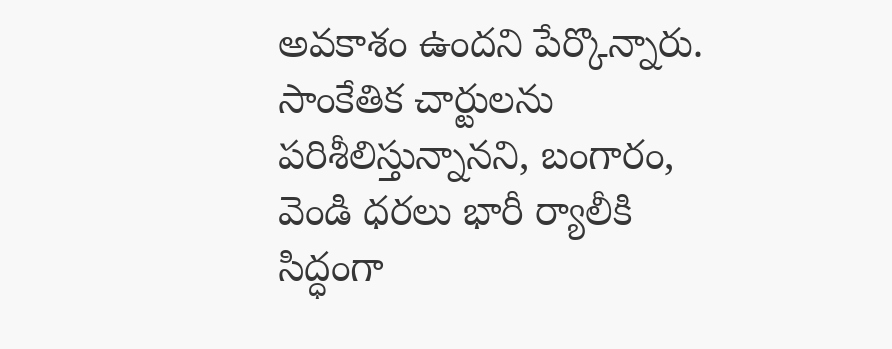అవకాశం ఉందని పేర్కొన్నారు.
సాంకేతిక చార్టులను పరిశీలిస్తున్నానని, బంగారం, వెండి ధరలు భారీ ర్యాలీకి సిద్ధంగా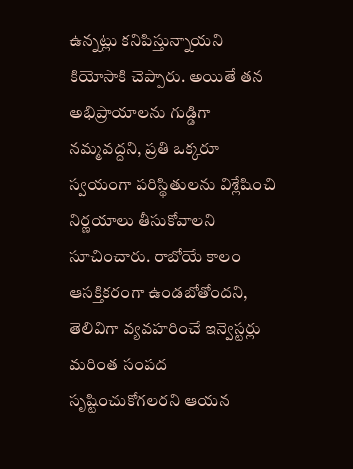ఉన్నట్లు కనిపిస్తున్నాయని కియోసాకి చెప్పారు. అయితే తన అభిప్రాయాలను గుడ్డిగా నమ్మవద్దని, ప్రతి ఒక్కరూ స్వయంగా పరిస్థితులను విశ్లేషించి నిర్ణయాలు తీసుకోవాలని సూచించారు. రాబోయే కాలం ఆసక్తికరంగా ఉండబోతోందని, తెలివిగా వ్యవహరించే ఇన్వెస్టర్లు మరింత సంపద సృష్టించుకోగలరని ఆయన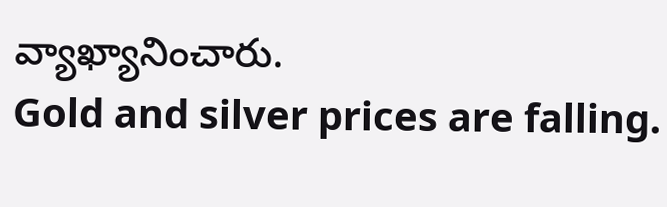వ్యాఖ్యానించారు.
Gold and silver prices are falling.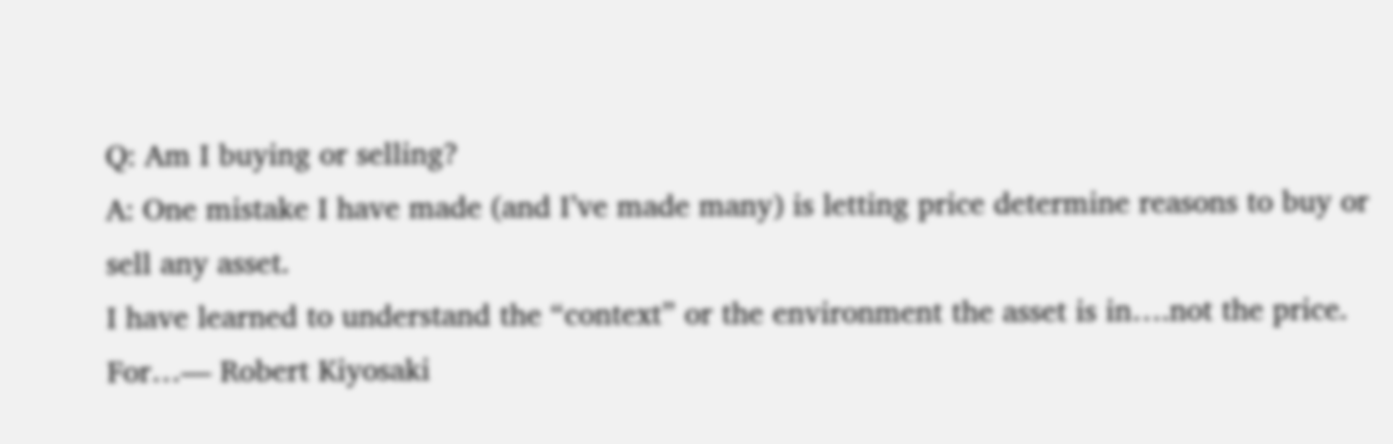Q: Am I buying or selling?
A: One mistake I have made (and I’ve made many) is letting price determine reasons to buy or sell any asset.
I have learned to understand the “context” or the environment the asset is in….not the price.
For…— Robert Kiyosaki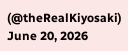(@theRealKiyosaki) June 20, 2026